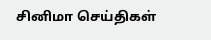சினிமா செய்திகள்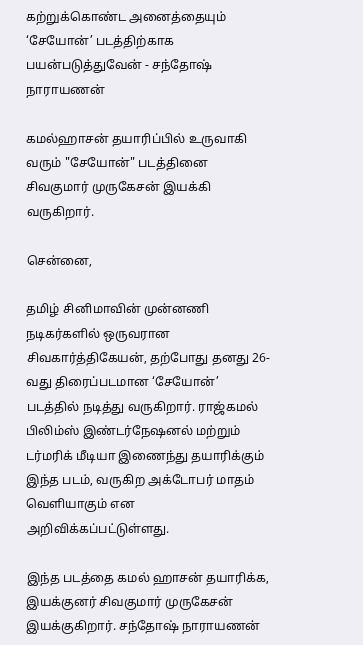கற்றுக்கொண்ட அனைத்தையும் ‘சேயோன்’ படத்திற்காக பயன்படுத்துவேன் - சந்தோஷ் நாராயணன்

கமல்ஹாசன் தயாரிப்பில் உருவாகி வரும் "சேயோன்" படத்தினை சிவகுமார் முருகேசன் இயக்கி வருகிறார்.

சென்னை,

தமிழ் சினிமாவின் முன்னணி நடிகர்களில் ஒருவரான சிவகார்த்திகேயன், தற்போது தனது 26-வது திரைப்படமான ‘சேயோன்’ படத்தில் நடித்து வருகிறார். ராஜ்கமல் பிலிம்ஸ் இண்டர்நேஷனல் மற்றும் டர்மரிக் மீடியா இணைந்து தயாரிக்கும் இந்த படம், வருகிற அக்டோபர் மாதம் வெளியாகும் என அறிவிக்கப்பட்டுள்ளது.

இந்த படத்தை கமல் ஹாசன் தயாரிக்க, இயக்குனர் சிவகுமார் முருகேசன் இயக்குகிறார். சந்தோஷ் நாராயணன்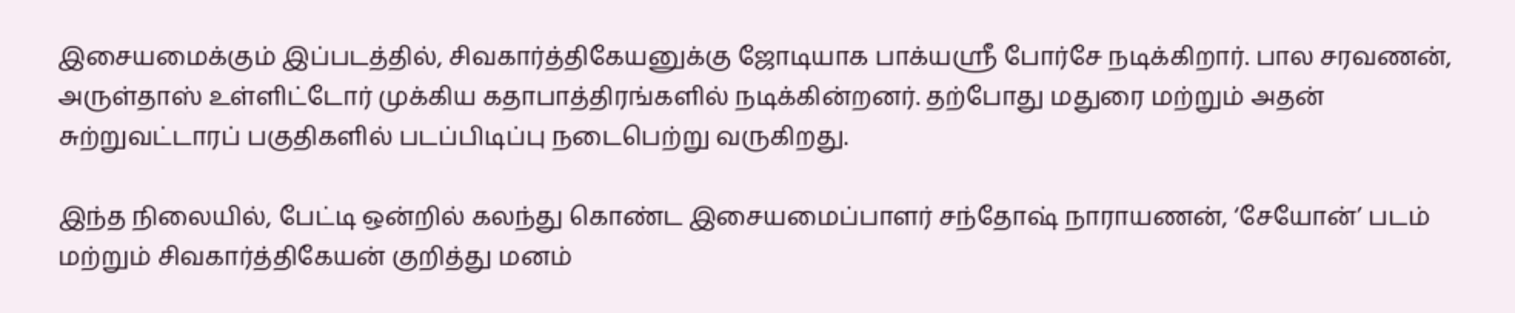இசையமைக்கும் இப்படத்தில், சிவகார்த்திகேயனுக்கு ஜோடியாக பாக்யஸ்ரீ போர்சே நடிக்கிறார். பால சரவணன், அருள்தாஸ் உள்ளிட்டோர் முக்கிய கதாபாத்திரங்களில் நடிக்கின்றனர். தற்போது மதுரை மற்றும் அதன் சுற்றுவட்டாரப் பகுதிகளில் படப்பிடிப்பு நடைபெற்று வருகிறது.

இந்த நிலையில், பேட்டி ஒன்றில் கலந்து கொண்ட இசையமைப்பாளர் சந்தோஷ் நாராயணன், ‘சேயோன்’ படம் மற்றும் சிவகார்த்திகேயன் குறித்து மனம்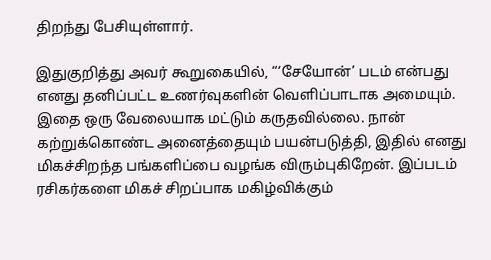திறந்து பேசியுள்ளார்.

இதுகுறித்து அவர் கூறுகையில், “‘சேயோன்’ படம் என்பது எனது தனிப்பட்ட உணர்வுகளின் வெளிப்பாடாக அமையும். இதை ஒரு வேலையாக மட்டும் கருதவில்லை. நான் கற்றுக்கொண்ட அனைத்தையும் பயன்படுத்தி, இதில் எனது மிகச்சிறந்த பங்களிப்பை வழங்க விரும்புகிறேன். இப்படம் ரசிகர்களை மிகச் சிறப்பாக மகிழ்விக்கும்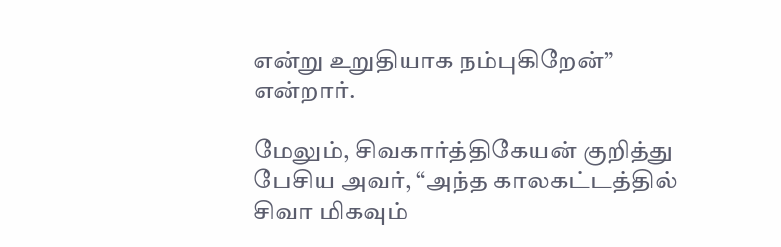என்று உறுதியாக நம்புகிறேன்” என்றார்.

மேலும், சிவகார்த்திகேயன் குறித்து பேசிய அவர், “அந்த காலகட்டத்தில் சிவா மிகவும்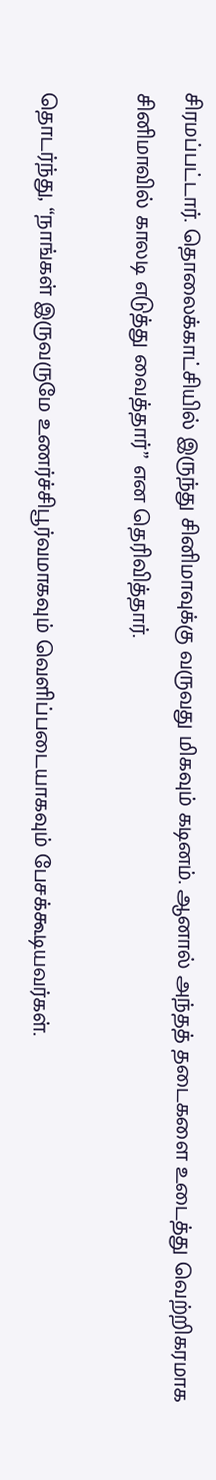சிரமப்பட்டார். தொலைக்காட்சியில் இருந்து சினிமாவுக்கு வருவது மிகவும் கடினம். ஆனால் அந்தத் தடைகளை உடைத்து வெற்றிகரமாக சினிமாவில் காலடி எடுத்து வைத்தார்” என தெரிவித்தார்.

தொடர்ந்து, “நாங்கள் இருவருமே உணர்ச்சிபூர்வமாகவும் வெளிப்படையாகவும் பேசக்கூடியவர்கள்.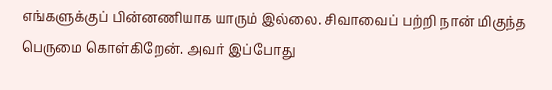எங்களுக்குப் பின்னணியாக யாரும் இல்லை. சிவாவைப் பற்றி நான் மிகுந்த பெருமை கொள்கிறேன். அவர் இப்போது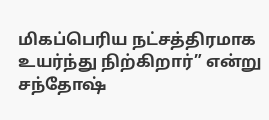மிகப்பெரிய நட்சத்திரமாக உயர்ந்து நிற்கிறார்” என்று சந்தோஷ்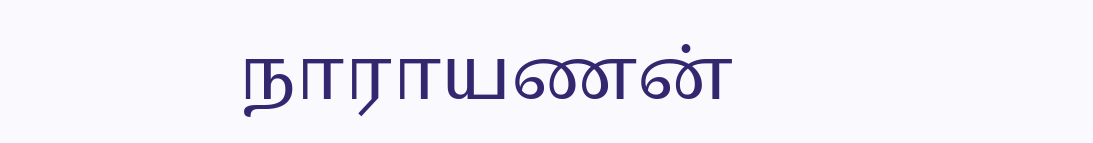நாராயணன்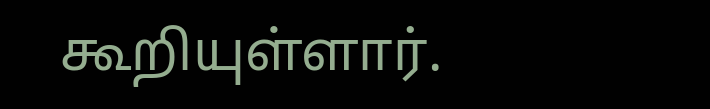கூறியுள்ளார்.